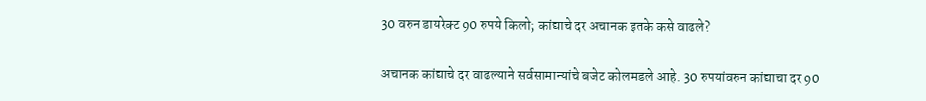30 वरुन डायरेक्ट 90 रुपये किलो; कांद्याचे दर अचानक इतके कसे वाढले?

अचानक कांद्याचे दर वाढल्याने सर्वसामान्यांचे बजेट कोलमडले आहे. 30 रुपयांवरुन कांद्याचा दर 90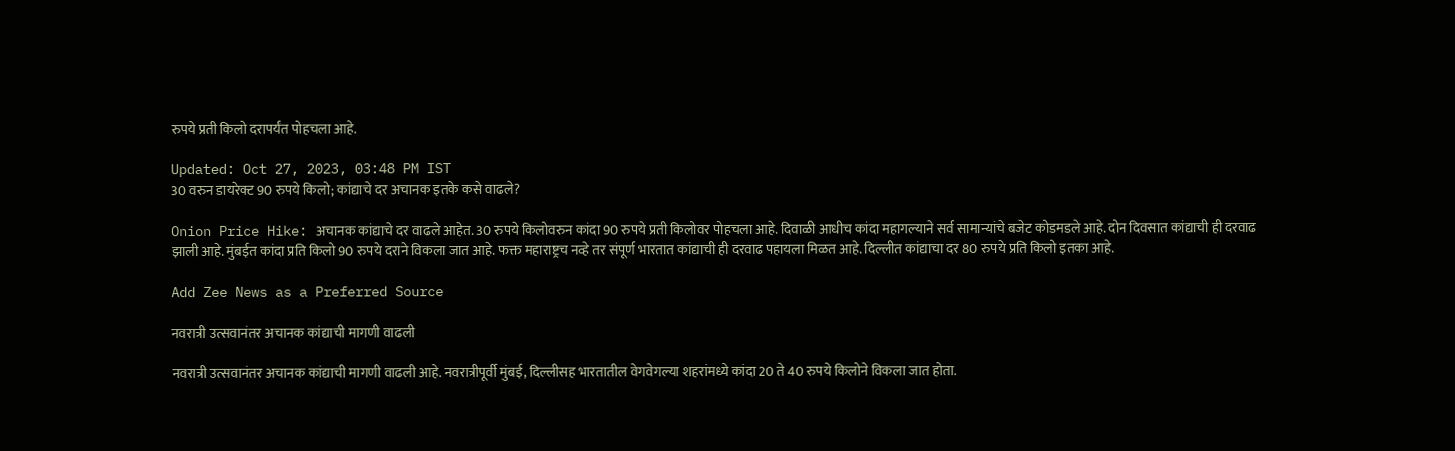रुपये प्रती किलो दरापर्यंत पोहचला आहे.

Updated: Oct 27, 2023, 03:48 PM IST
30 वरुन डायरेक्ट 90 रुपये किलो; कांद्याचे दर अचानक इतके कसे वाढले?

Onion Price Hike: अचानक कांद्याचे दर वाढले आहेत. 30 रुपये किलोवरुन कांदा 90 रुपये प्रती किलोवर पोहचला आहे. दिवाळी आधीच कांदा महागल्याने सर्व सामान्यांचे बजेट कोडमडले आहे. दोन दिवसात कांद्याची ही दरवाढ झाली आहे. मुंबईत कांदा प्रति किलो 90 रुपये दराने विकला जात आहे. फक्त महाराष्ट्रच नव्हे तर संपूर्ण भारतात कांद्याची ही दरवाढ पहायला मिळत आहे. दिल्लीत कांद्याचा दर 80 रुपये प्रति किलो इतका आहे.

Add Zee News as a Preferred Source

नवरात्री उत्सवानंतर अचानक कांद्याची मागणी वाढली

नवरात्री उत्सवानंतर अचानक कांद्याची मागणी वाढली आहे. नवरात्रीपूर्वी मुंबई, दिल्लीसह भारतातील वेगवेगल्या शहरांमध्ये कांदा 20 ते 40 रुपये किलोने विकला जात होता.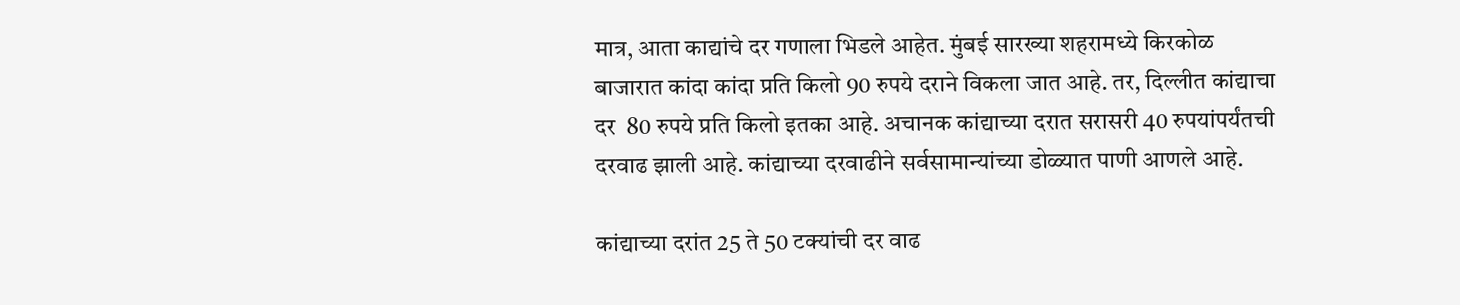मात्र, आता काद्यांचे दर गणाला भिडले आहेत. मुंबई सारख्या शहरामध्ये किरकोळ बाजारात कांदा कांदा प्रति किलो 90 रुपये दराने विकला जात आहे. तर, दिल्लीत कांद्याचा दर  80 रुपये प्रति किलो इतका आहे. अचानक कांद्याच्या दरात सरासरी 40 रुपयांपर्यंतची दरवाढ झाली आहे. कांद्याच्या दरवाढीने सर्वसामान्यांच्या डोळ्यात पाणी आणले आहे.

कांद्याच्या दरांत 25 ते 50 टक्यांची दर वाढ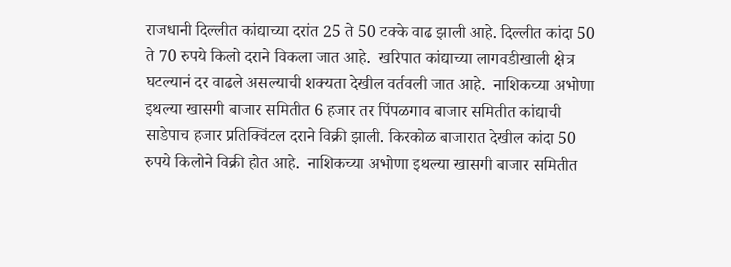राजधानी दिल्लीत कांद्याच्या दरांत 25 ते 50 टक्के वाढ झाली आहे. दिल्लीत कांदा 50 ते 70 रुपये किलो दराने विकला जात आहे.  खरिपात कांद्याच्या लागवडीखाली क्षेत्र घटल्यानं दर वाढले असल्याची शक्यता देखील वर्तवली जात आहे.  नाशिकच्या अभोणा इथल्या खासगी बाजार समितीत 6 हजार तर पिंपळगाव बाजार समितीत कांद्याची साडेपाच हजार प्रतिक्विंटल दराने विक्री झाली. किरकोळ बाजारात देखील कांदा 50 रुपये किलोने विक्री होत आहे.  नाशिकच्या अभोणा इथल्या खासगी बाजार समितीत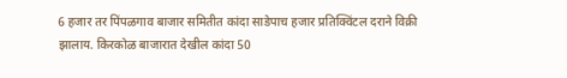6 हजार तर पिंपळगाव बाजार समितीत कांदा साडेपाच हजार प्रतिक्विंटल दराने विक्री झालाय. किरकोळ बाजारात देखील कांदा 50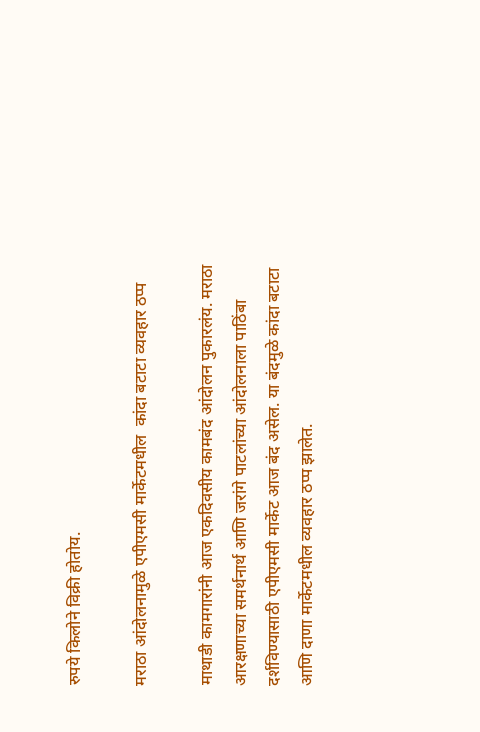रुपये किलोने विक्री होतोय.

मराठा आंदोलनामुळे एपीएमसी मार्केटमधील  कांदा बटाटा व्यवहार ठप्प

माथाडी कामगारांनी आज एकदिवसीय कामबंद आंदोलन पुकारलंय. मराठा आरक्षणाच्या समर्थनार्थ आणि जरांगे पाटलांच्या आंदोलनाला पाठिंबा दर्शविण्यासाठी एपीएमसी मार्केट आज बंद असेल. या बंदमुळे कांदा बटाटा आणि दाणा मार्केटमधील व्यवहार ठप्प झालेत.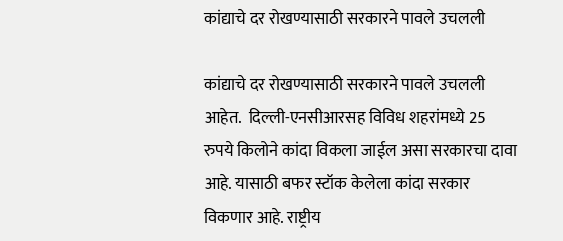कांद्याचे दर रोखण्यासाठी सरकारने पावले उचलली

कांद्याचे दर रोखण्यासाठी सरकारने पावले उचलली आहेत.  दिल्ली-एनसीआरसह विविध शहरांमध्ये 25 रुपये किलोने कांदा विकला जाईल असा सरकारचा दावा आहे. यासाठी बफर स्टॉक केलेला कांदा सरकार विकणार आहे. राष्ट्रीय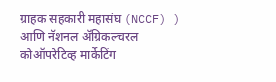ग्राहक सहकारी महासंघ (NCCF) ) आणि नॅशनल ॲग्रिकल्चरल कोऑपरेटिव्ह मार्केटिंग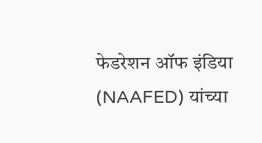फेडरेशन ऑफ इंडिया (NAAFED) यांच्या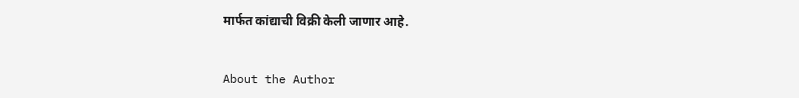मार्फत कांद्याची विक्री केली जाणार आहे.


About the Author